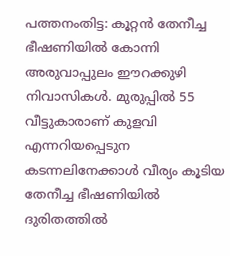പത്തനംതിട്ട: കൂറ്റൻ തേനീച്ച ഭീഷണിയിൽ കോന്നി അരുവാപ്പുലം ഈറക്കുഴി നിവാസികൾ. മുരുപ്പിൽ 55 വീട്ടുകാരാണ് കുളവി എന്നറിയപ്പെടുന കടന്നലിനേക്കാൾ വീര്യം കൂടിയ തേനീച്ച ഭീഷണിയിൽ ദുരിതത്തിൽ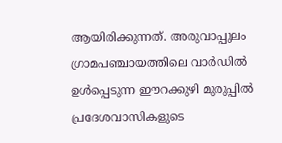ആയിരിക്കുന്നത്. അരുവാപ്പുലം ഗ്രാമപഞ്ചായത്തിലെ വാർഡിൽ ഉൾപ്പെടുന്ന ഈറക്കുഴി മുരുപ്പിൽ പ്രദേശവാസികളുടെ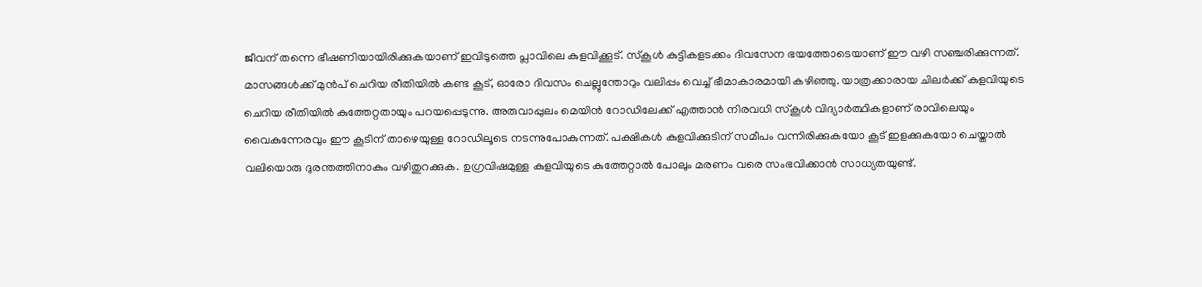ജീവന് തന്നെ ഭീഷണിയായിരിക്കുകയാണ് ഇവിടുത്തെ പ്ലാവിലെ കുളവിക്കൂട്. സ്കൂൾ കുട്ടികളടക്കം ദിവസേന ഭയത്തോടെയാണ് ഈ വഴി സഞ്ചരിക്കുന്നത്.
മാസങ്ങൾക്ക് മുൻപ് ചെറിയ രീതിയിൽ കണ്ട കൂട്, ഓരോ ദിവസം ചെല്ലുന്തോറും വലിപ്പം വെച്ച് ഭീമാകാരമായി കഴിഞ്ഞു. യാത്രക്കാരായ ചിലർക്ക് കുളവിയുടെ ചെറിയ രീതിയിൽ കുത്തേറ്റതായും പറയപ്പെടുന്നു. അരുവാപ്പുലം മെയിൻ റോഡിലേക്ക് എത്താൻ നിരവധി സ്കൂൾ വിദ്യാർത്ഥികളാണ് രാവിലെയും വൈകുന്നേരവും ഈ കൂടിന് താഴെയുള്ള റോഡിലൂടെ നടന്നുപോകുന്നത്. പക്ഷികൾ കുളവിക്കുടിന് സമീപം വന്നിരിക്കുകയോ കൂട് ഇളക്കുകയോ ചെയ്താൽ വലിയൊരു ദുരന്തത്തിനാകും വഴിതുറക്കുക. ഉഗ്രവിഷമുള്ള കുളവിയുടെ കുത്തേറ്റാൽ പോലും മരണം വരെ സംഭവിക്കാൻ സാധ്യതയുണ്ട്.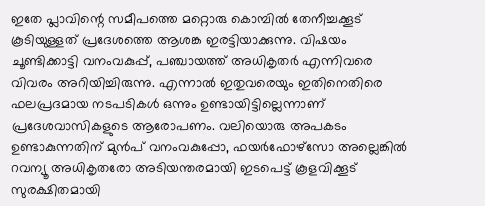ഇതേ പ്ലാവിന്റെ സമീപത്തെ മറ്റൊരു കൊമ്പിൽ തേനീച്ചക്കൂട് കൂടിയുള്ളത് പ്രദേശത്തെ ആശങ്ക ഇരട്ടിയാക്കുന്നു. വിഷയം ചൂണ്ടിക്കാട്ടി വനംവകുപ്പ്, പഞ്ചായത്ത് അധികൃതർ എന്നിവരെ വിവരം അറിയിച്ചിരുന്നു. എന്നാൽ ഇതുവരെയും ഇതിനെതിരെ ഫലപ്രദമായ നടപടികൾ ഒന്നും ഉണ്ടായിട്ടില്ലെന്നാണ് പ്രദേശവാസികളുടെ ആരോപണം. വലിയൊരു അപകടം ഉണ്ടാകുന്നതിന് മുൻപ് വനംവകുപ്പോ, ഫയർഫോഴ്സോ അല്ലെങ്കിൽ റവന്യൂ അധികൃതരോ അടിയന്തരമായി ഇടപെട്ട് കൂളവിക്കൂട് സുരക്ഷിതമായി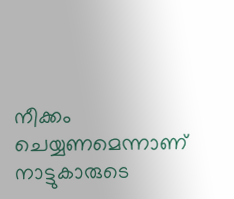നീക്കം ചെയ്യണമെന്നാണ് നാട്ടുകാരുടെ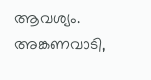ആവശ്യം. അങ്കണവാടി,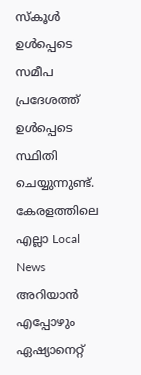സ്കൂൾ ഉൾപ്പെടെ സമീപ പ്രദേശത്ത് ഉൾപ്പെടെ സ്ഥിതി ചെയ്യുന്നുണ്ട്.
കേരളത്തിലെ എല്ലാ Local News അറിയാൻ എപ്പോഴും ഏഷ്യാനെറ്റ്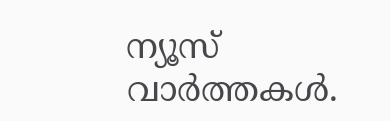ന്യൂസ് വാർത്തകൾ.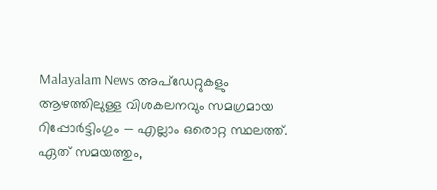Malayalam News അപ്ഡേറ്റുകളും ആഴത്തിലുള്ള വിശകലനവും സമഗ്രമായ റിപ്പോർട്ടിംഗും — എല്ലാം ഒരൊറ്റ സ്ഥലത്ത്. ഏത് സമയത്തും,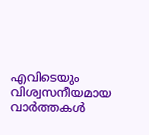എവിടെയും വിശ്വസനീയമായ വാർത്തകൾ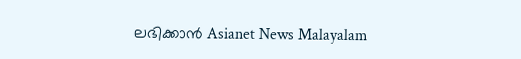ലഭിക്കാൻ Asianet News Malayalam